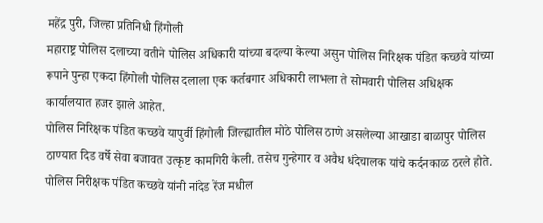महेंद्र पुरी, जिल्हा प्रतिनिधी हिंगोली
महाराष्ट्र पोलिस दलाच्या वतीने पोलिस अधिकारी यांच्या बदल्या केल्या असुन पोलिस निरिक्षक पंडित कच्छवे यांच्या रूपाने पुन्हा एकदा हिंगोली पोलिस दलाला एक कर्तबगार अधिकारी लाभला ते सोमवारी पोलिस अधिक्षक कार्यालयात हजर झाले आहेत.
पोलिस निरिक्षक पंडित कच्छवे यापुर्वी हिंगोली जिल्ह्यातील मोठे पोलिस ठाणे असलेल्या आखाडा बाळापुर पोलिस ठाण्यात दिड वर्षे सेवा बजावत उत्कृष्ट कामगिरी केली. तसेच गुन्हेगार व अवैध धंदेचालक यांचे कर्दनकाळ ठरले होते. पोलिस निरीक्षक पंडित कच्छवे यांनी नांदेड रेंज मधील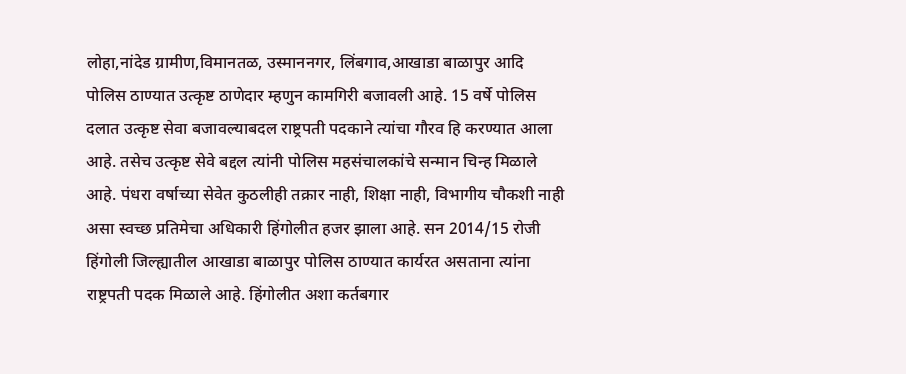लोहा,नांदेड ग्रामीण,विमानतळ, उस्माननगर, लिंबगाव,आखाडा बाळापुर आदि पोलिस ठाण्यात उत्कृष्ट ठाणेदार म्हणुन कामगिरी बजावली आहे. 15 वर्षे पोलिस दलात उत्कृष्ट सेवा बजावल्याबदल राष्ट्रपती पदकाने त्यांचा गौरव हि करण्यात आला आहे. तसेच उत्कृष्ट सेवे बद्दल त्यांनी पोलिस महसंचालकांचे सन्मान चिन्ह मिळाले आहे. पंधरा वर्षाच्या सेवेत कुठलीही तक्रार नाही, शिक्षा नाही, विभागीय चौकशी नाही असा स्वच्छ प्रतिमेचा अधिकारी हिंगोलीत हजर झाला आहे. सन 2014/15 रोजी हिंगोली जिल्ह्यातील आखाडा बाळापुर पोलिस ठाण्यात कार्यरत असताना त्यांना राष्ट्रपती पदक मिळाले आहे. हिंगोलीत अशा कर्तबगार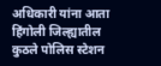अधिकारी यांना आता हिंगोली जिल्ह्यातील कुठले पोलिस स्टेशन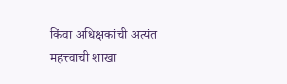किंवा अधिक्षकांची अत्यंत महत्त्वाची शाखा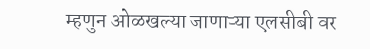म्हणुन ओळखल्या जाणाऱ्या एलसीबी वर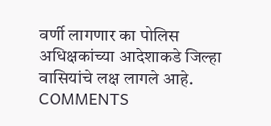वर्णी लागणार का पोलिस अधिक्षकांच्या आदेशाकडे जिल्हा वासियांचे लक्ष लागले आहे.
COMMENTS